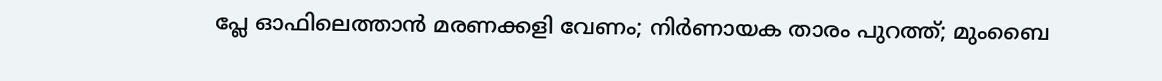പ്ലേ ഓഫിലെത്താന്‍ മരണക്കളി വേണം; നിര്‍ണായക താരം പുറത്ത്; മുംബൈ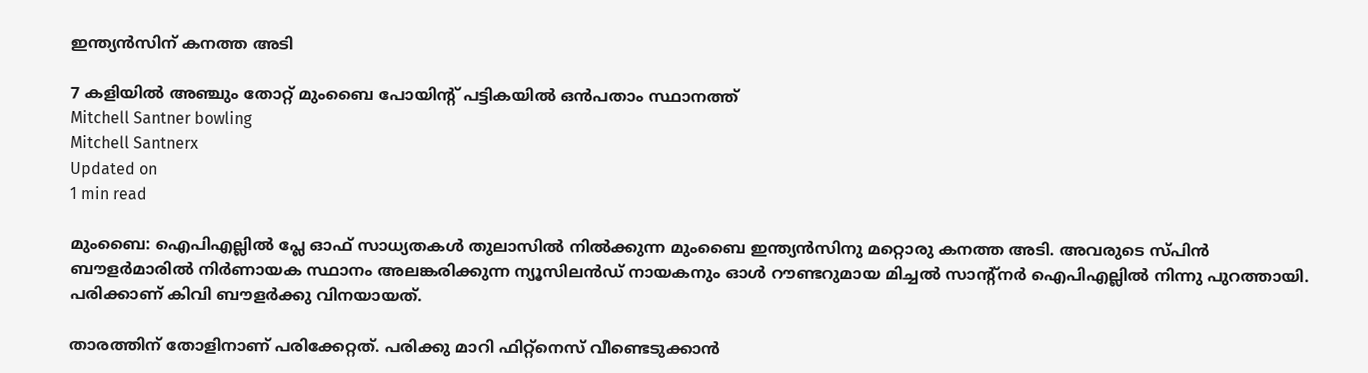ഇന്ത്യന്‍സിന് കനത്ത അടി

7 കളിയില്‍ അഞ്ചും തോറ്റ് മുംബൈ പോയിന്റ് പട്ടികയില്‍ ഒന്‍പതാം സ്ഥാനത്ത്
Mitchell Santner bowling
Mitchell Santnerx
Updated on
1 min read

മുംബൈ: ഐപിഎല്ലില്‍ പ്ലേ ഓഫ് സാധ്യതകള്‍ തുലാസില്‍ നില്‍ക്കുന്ന മുംബൈ ഇന്ത്യന്‍സിനു മറ്റൊരു കനത്ത അടി. അവരുടെ സ്പിന്‍ ബൗളര്‍മാരില്‍ നിര്‍ണായക സ്ഥാനം അലങ്കരിക്കുന്ന ന്യൂസിലന്‍ഡ് നായകനും ഓള്‍ റൗണ്ടറുമായ മിച്ചല്‍ സാന്റ്‌നര്‍ ഐപിഎല്ലില്‍ നിന്നു പുറത്തായി. പരിക്കാണ് കിവി ബൗളര്‍ക്കു വിനയായത്.

താരത്തിന് തോളിനാണ് പരിക്കേറ്റത്. പരിക്കു മാറി ഫിറ്റ്‌നെസ് വീണ്ടെടുക്കാന്‍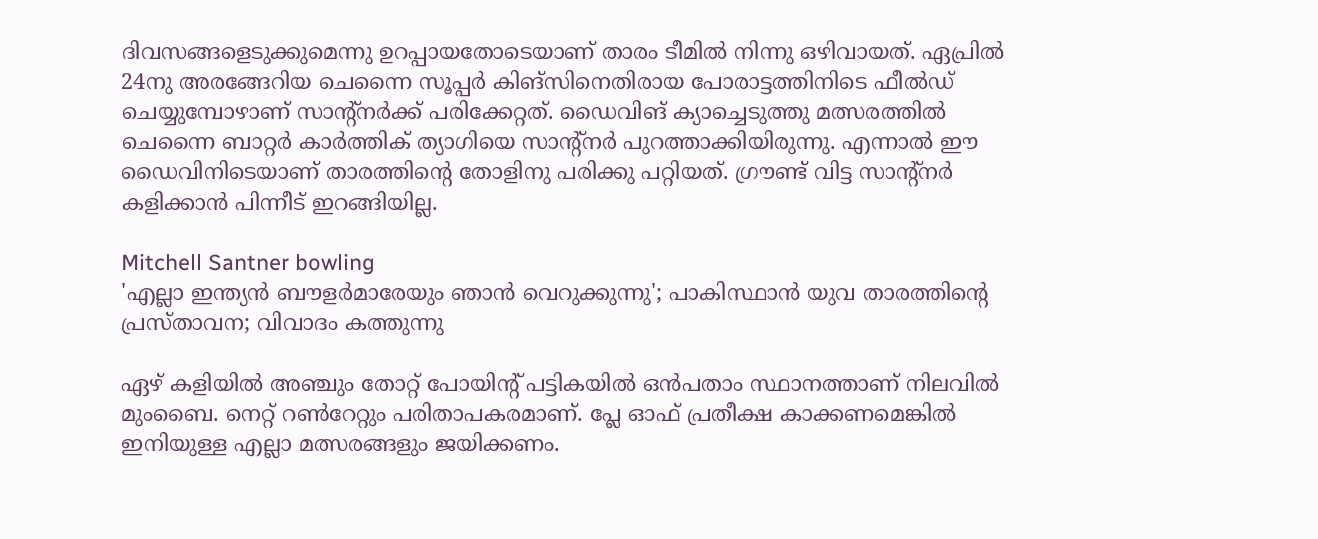ദിവസങ്ങളെടുക്കുമെന്നു ഉറപ്പായതോടെയാണ് താരം ടീമില്‍ നിന്നു ഒഴിവായത്. ഏപ്രില്‍ 24നു അരങ്ങേറിയ ചെന്നൈ സൂപ്പര്‍ കിങ്‌സിനെതിരായ പോരാട്ടത്തിനിടെ ഫീല്‍ഡ് ചെയ്യുമ്പോഴാണ് സാന്റ്‌നര്‍ക്ക് പരിക്കേറ്റത്. ഡൈവിങ് ക്യാച്ചെടുത്തു മത്സരത്തില്‍ ചെന്നൈ ബാറ്റര്‍ കാര്‍ത്തിക് ത്യാഗിയെ സാന്റ്‌നര്‍ പുറത്താക്കിയിരുന്നു. എന്നാല്‍ ഈ ഡൈവിനിടെയാണ് താരത്തിന്റെ തോളിനു പരിക്കു പറ്റിയത്. ഗ്രൗണ്ട് വിട്ട സാന്റ്‌നര്‍ കളിക്കാന്‍ പിന്നീട് ഇറങ്ങിയില്ല.

Mitchell Santner bowling
'എല്ലാ ഇന്ത്യൻ ബൗളർമാരേയും ഞാൻ വെറുക്കുന്നു'; പാകിസ്ഥാൻ യുവ താരത്തിന്റെ പ്രസ്താവന; വിവാദം കത്തുന്നു

ഏഴ് കളിയില്‍ അഞ്ചും തോറ്റ് പോയിന്റ് പട്ടികയില്‍ ഒന്‍പതാം സ്ഥാനത്താണ് നിലവില്‍ മുംബൈ. നെറ്റ് റണ്‍റേറ്റും പരിതാപകരമാണ്. പ്ലേ ഓഫ് പ്രതീക്ഷ കാക്കണമെങ്കില്‍ ഇനിയുള്ള എല്ലാ മത്സരങ്ങളും ജയിക്കണം.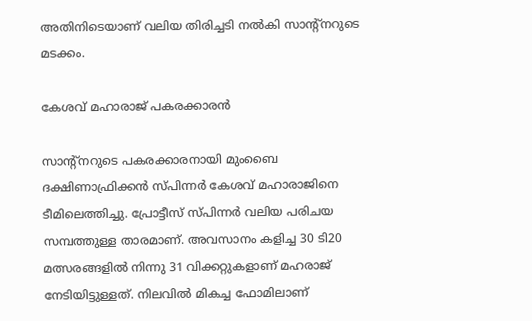അതിനിടെയാണ് വലിയ തിരിച്ചടി നല്‍കി സാന്റ്‌നറുടെ മടക്കം.

കേശവ് മഹാരാജ് പകരക്കാരന്‍

സാന്റ്‌നറുടെ പകരക്കാരനായി മുംബൈ ദക്ഷിണാഫ്രിക്കന്‍ സ്പിന്നര്‍ കേശവ് മഹാരാജിനെ ടീമിലെത്തിച്ചു. പ്രോട്ടീസ് സ്പിന്നര്‍ വലിയ പരിചയ സമ്പത്തുള്ള താരമാണ്. അവസാനം കളിച്ച 30 ടി20 മത്സരങ്ങളില്‍ നിന്നു 31 വിക്കറ്റുകളാണ് മഹരാജ് നേടിയിട്ടുള്ളത്. നിലവില്‍ മികച്ച ഫോമിലാണ്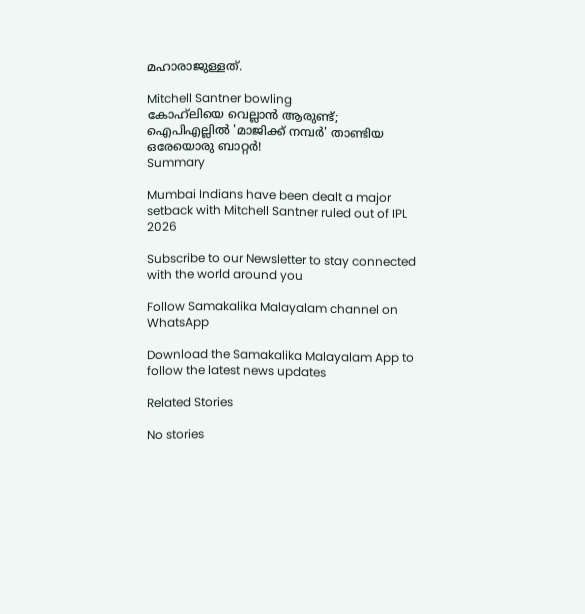മഹാരാജുള്ളത്.

Mitchell Santner bowling
കോഹ്‌ലിയെ വെല്ലാന്‍ ആരുണ്ട്; ഐപിഎല്ലില്‍ 'മാജിക്ക് നമ്പര്‍' താണ്ടിയ ഒരേയൊരു ബാറ്റർ!
Summary

Mumbai Indians have been dealt a major setback with Mitchell Santner ruled out of IPL 2026

Subscribe to our Newsletter to stay connected with the world around you

Follow Samakalika Malayalam channel on WhatsApp

Download the Samakalika Malayalam App to follow the latest news updates

Related Stories

No stories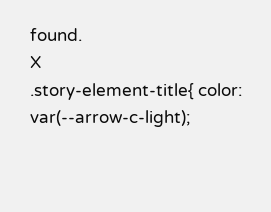found.
X
.story-element-title{ color: var(--arrow-c-light);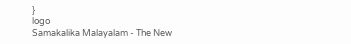}
logo
Samakalika Malayalam - The New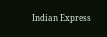Indian Express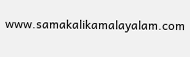www.samakalikamalayalam.com